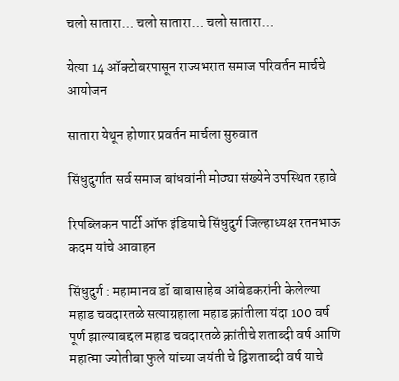चलो सातारा… चलो सातारा… चलो सातारा…

येत्या 14 ऑक्टोबरपासून राज्यभरात समाज परिवर्तन मार्चचे आयोजन

सातारा येथून होणार प्रवर्तन मार्चला सुरुवात

सिंधुदुर्गात सर्व समाज बांधवांनी मोठ्या संख्येने उपस्थित रहावे

रिपब्लिकन पार्टी ऑफ इंडियाचे सिंधुदुर्ग जिल्हाध्यक्ष रतनभाऊ कदम यांचे आवाहन

सिंधुदुर्ग : महामानव डॉ बाबासाहेब आंबेडकरांनी केलेल्या महाड चवदारतळे सत्याग्रहाला महाड क्रांतीला यंदा 100 वर्ष पूर्ण झाल्याबद्दल महाड चवदारतळे क्रांतीचे शताब्दी वर्ष आणि महात्मा ज्योतीबा फुले यांच्या जयंती चे द्विशताब्दी वर्ष याचे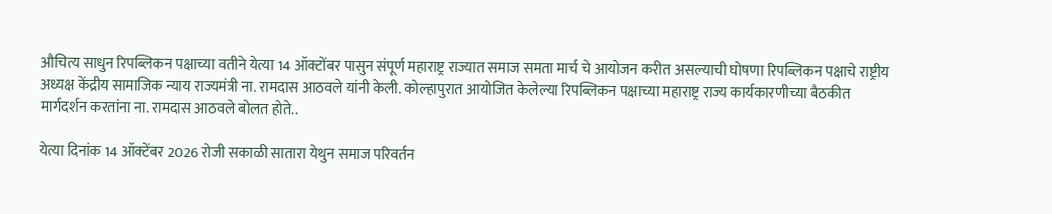औचित्य साधुन रिपब्लिकन पक्षाच्या वतीने येत्या 14 ऑक्टोंबर पासुन संपूर्ण महाराष्ट्र राज्यात समाज समता मार्च चे आयोजन करीत असल्याची घोषणा रिपब्लिकन पक्षाचे राष्ट्रीय अध्यक्ष केंद्रीय सामाजिक न्याय राज्यमंत्री ना. रामदास आठवले यांनी केली. कोल्हापुरात आयोजित केलेल्या रिपब्लिकन पक्षाच्या महाराष्ट्र राज्य कार्यकारणीच्या बैठकीत मार्गदर्शन करतांना ना. रामदास आठवले बोलत होते..

येत्या दिनांक 14 ऑक्टेंबर 2026 रोजी सकाळी सातारा येथुन समाज परिवर्तन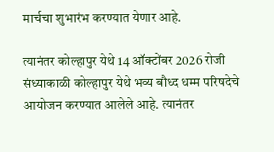मार्चचा शुभारंभ करण्यात येणार आहे.

त्यानंतर कोल्हापुर येथे 14 ऑक्टोंबर 2026 रोजी संध्याकाळी कोल्हापुर येथे भव्य बौध्द धम्म परिषदेचे आयोजन करण्यात आलेले आहे. त्यानंतर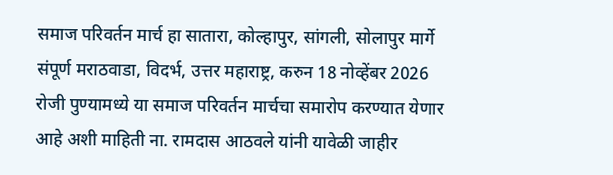समाज परिवर्तन मार्च हा सातारा, कोल्हापुर, सांगली, सोलापुर मार्गे संपूर्ण मराठवाडा, विदर्भ, उत्तर महाराष्ट्र, करुन 18 नोव्हेंबर 2026 रोजी पुण्यामध्ये या समाज परिवर्तन मार्चचा समारोप करण्यात येणार आहे अशी माहिती ना. रामदास आठवले यांनी यावेळी जाहीर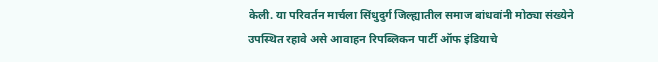केली. या परिवर्तन मार्चला सिंधुदुर्ग जिल्ह्यातील समाज बांधवांनी मोठ्या संख्येने उपस्थित रहावे असे आवाहन रिपब्लिकन पार्टी ऑफ इंडियाचे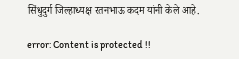सिंधुदुर्ग जिल्हाध्यक्ष रतनभाऊ कदम यांनी केले आहे.

error: Content is protected !!